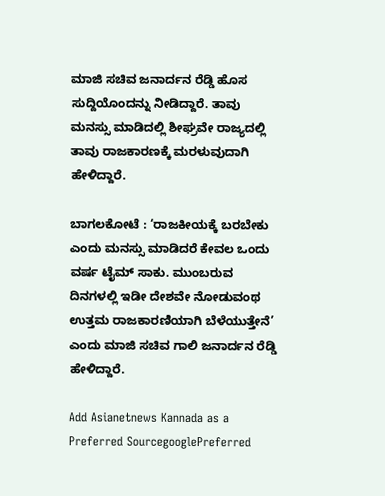ಮಾಜಿ ಸಚಿವ ಜನಾರ್ದನ ರೆಡ್ಡಿ ಹೊಸ ಸುದ್ದಿಯೊಂದನ್ನು ನೀಡಿದ್ದಾರೆ. ತಾವು ಮನಸ್ಸು ಮಾಡಿದಲ್ಲಿ ಶೀಘ್ರವೇ ರಾಜ್ಯದಲ್ಲಿ ತಾವು ರಾಜಕಾರಣಕ್ಕೆ ಮರಳುವುದಾಗಿ ಹೇಳಿದ್ದಾರೆ.

ಬಾಗಲಕೋಟೆ : ‘ರಾಜಕೀಯಕ್ಕೆ ಬರಬೇಕು ಎಂದು ಮನಸ್ಸು ಮಾಡಿದರೆ ಕೇವಲ ಒಂದು ವರ್ಷ ಟೈಮ್‌ ಸಾಕು. ಮುಂಬರುವ ದಿನಗಳಲ್ಲಿ ಇಡೀ ದೇಶವೇ ನೋಡುವಂಥ ಉತ್ತಮ ರಾಜಕಾರಣಿಯಾಗಿ ಬೆಳೆಯುತ್ತೇನೆ’ ಎಂದು ಮಾಜಿ ಸಚಿವ ಗಾಲಿ ಜನಾರ್ದನ ರೆಡ್ಡಿ ಹೇಳಿದ್ದಾರೆ.

Add Asianetnews Kannada as a Preferred SourcegooglePreferred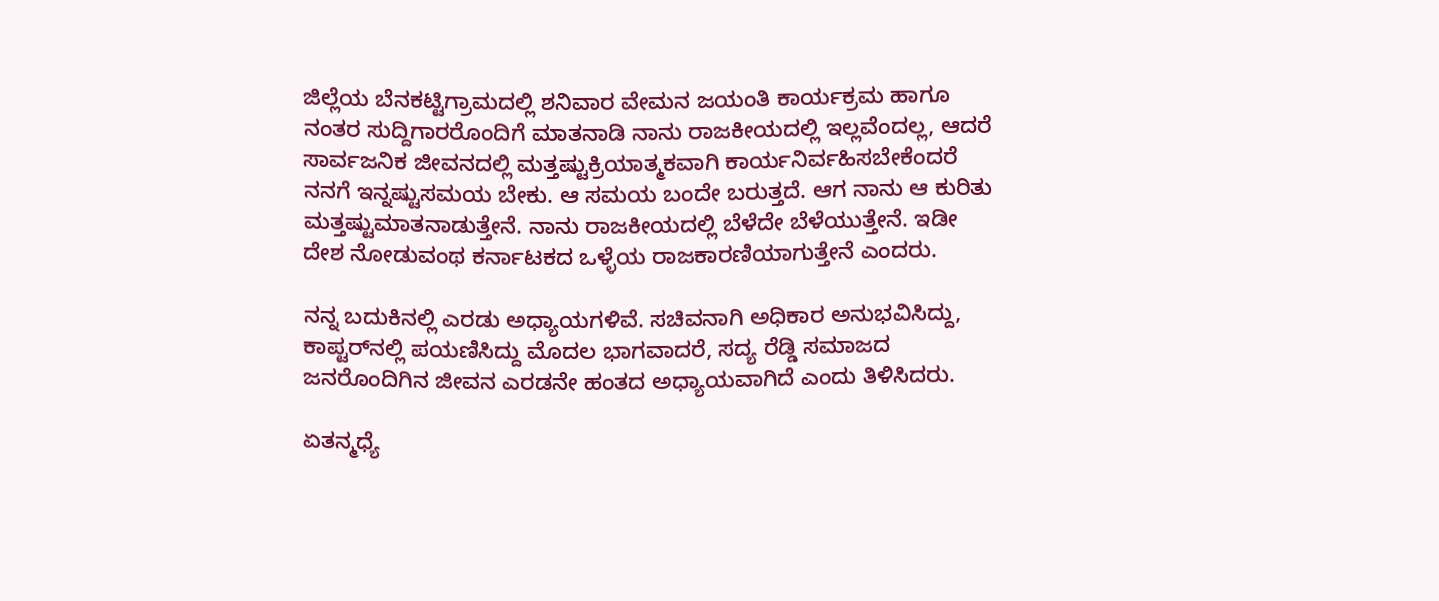ಜಿಲ್ಲೆಯ ಬೆನಕಟ್ಟಿಗ್ರಾಮದಲ್ಲಿ ಶನಿವಾರ ವೇಮನ ಜಯಂತಿ ಕಾರ್ಯಕ್ರಮ ಹಾಗೂ ನಂತರ ಸುದ್ದಿಗಾರರೊಂದಿಗೆ ಮಾತನಾಡಿ ನಾನು ರಾಜಕೀಯದಲ್ಲಿ ಇಲ್ಲವೆಂದಲ್ಲ, ಆದರೆ ಸಾರ್ವಜನಿಕ ಜೀವನದಲ್ಲಿ ಮತ್ತಷ್ಟುಕ್ರಿಯಾತ್ಮಕವಾಗಿ ಕಾರ್ಯನಿರ್ವಹಿಸಬೇಕೆಂದರೆ ನನಗೆ ಇನ್ನಷ್ಟುಸಮಯ ಬೇಕು. ಆ ಸಮಯ ಬಂದೇ ಬರುತ್ತದೆ. ಆಗ ನಾನು ಆ ಕುರಿತು ಮತ್ತಷ್ಟುಮಾತನಾಡುತ್ತೇನೆ. ನಾನು ರಾಜಕೀಯದಲ್ಲಿ ಬೆಳೆದೇ ಬೆಳೆಯುತ್ತೇನೆ. ಇಡೀ ದೇಶ ನೋಡುವಂಥ ಕರ್ನಾಟಕದ ಒಳ್ಳೆಯ ರಾಜಕಾರಣಿಯಾಗುತ್ತೇನೆ ಎಂದರು.

ನನ್ನ ಬದುಕಿನಲ್ಲಿ ಎರಡು ಅಧ್ಯಾಯಗಳಿವೆ. ಸಚಿವನಾಗಿ ಅಧಿಕಾರ ಅನುಭವಿಸಿದ್ದು, ಕಾಪ್ಟರ್‌ನಲ್ಲಿ ಪಯಣಿಸಿದ್ದು ಮೊದಲ ಭಾಗವಾದರೆ, ಸದ್ಯ ರೆಡ್ಡಿ ಸಮಾಜದ ಜನರೊಂದಿಗಿನ ಜೀವನ ಎರಡನೇ ಹಂತದ ಅಧ್ಯಾಯವಾಗಿದೆ ಎಂದು ತಿಳಿಸಿದರು.

ಏತನ್ಮಧ್ಯೆ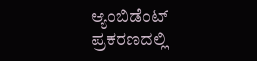ಆ್ಯಂಬಿಡೆಂಟ್‌ ಪ್ರಕರಣದಲ್ಲಿ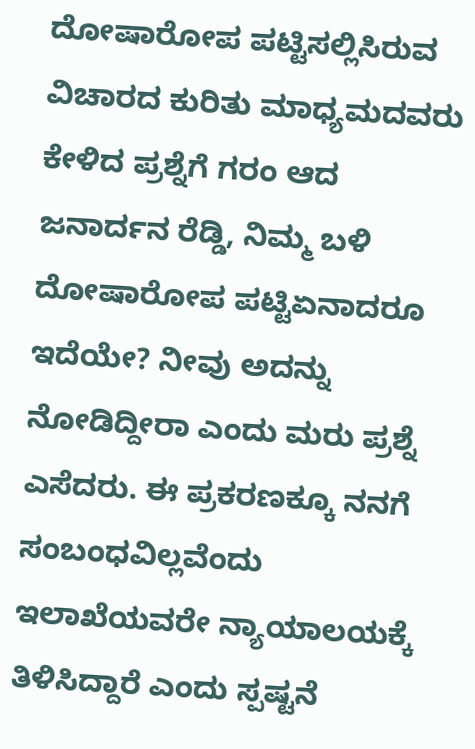ದೋಷಾರೋಪ ಪಟ್ಟಿಸಲ್ಲಿಸಿರುವ ವಿಚಾರದ ಕುರಿತು ಮಾಧ್ಯಮದವರು ಕೇಳಿದ ಪ್ರಶ್ನೆಗೆ ಗರಂ ಆದ ಜನಾರ್ದನ ರೆಡ್ಡಿ, ನಿಮ್ಮ ಬಳಿ ದೋಷಾರೋಪ ಪಟ್ಟಿಏನಾದರೂ ಇದೆಯೇ? ನೀವು ಅದನ್ನು ನೋಡಿದ್ದೀರಾ ಎಂದು ಮರು ಪ್ರಶ್ನೆ ಎಸೆದರು. ಈ ಪ್ರಕರಣಕ್ಕೂ ನನಗೆ ಸಂಬಂಧವಿಲ್ಲವೆಂದು ಇಲಾಖೆಯವರೇ ನ್ಯಾಯಾಲಯಕ್ಕೆ ತಿಳಿಸಿದ್ದಾರೆ ಎಂದು ಸ್ಪಷ್ಟನೆ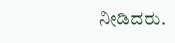ನೀಡಿದರು.